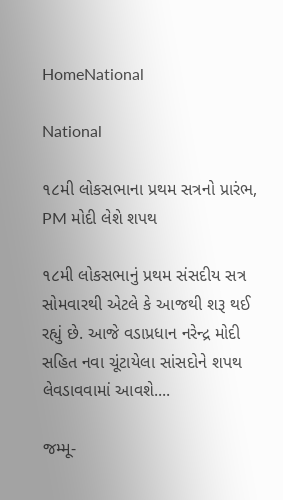HomeNational

National

૧૮મી લોકસભાના પ્રથમ સત્રનો પ્રારંભ, PM મોદી લેશે શપથ

૧૮મી લોકસભાનું પ્રથમ સંસદીય સત્ર સોમવારથી એટલે કે આજથી શરૂ થઈ રહ્યું છે. આજે વડાપ્રધાન નરેન્દ્ર મોદી સહિત નવા ચૂંટાયેલા સાંસદોને શપથ લેવડાવવામાં આવશે....

જમ્મૂ-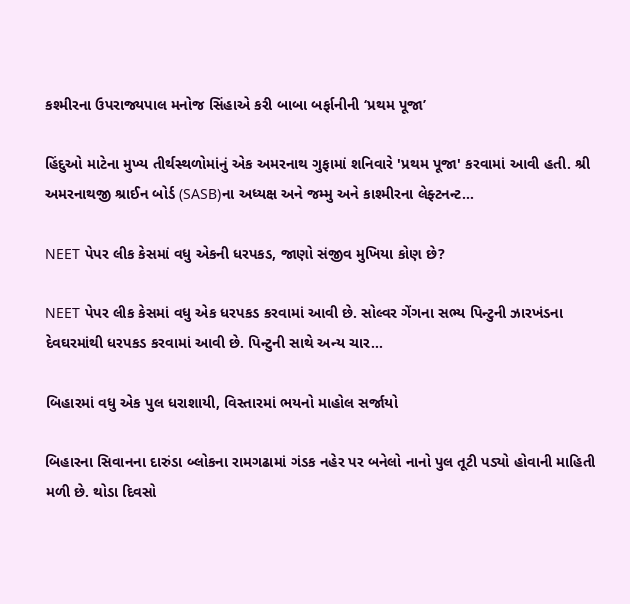કશ્મીરના ઉપરાજ્યપાલ મનોજ સિંહાએ કરી બાબા બર્ફાનીની ‘પ્રથમ પૂજા’

હિંદુઓ માટેના મુખ્ય તીર્થસ્થળોમાંનું એક અમરનાથ ગુફામાં શનિવારે 'પ્રથમ પૂજા' કરવામાં આવી હતી. શ્રી અમરનાથજી શ્રાઈન બોર્ડ (SASB)ના અધ્યક્ષ અને જમ્મુ અને કાશ્મીરના લેફ્ટનન્ટ...

NEET પેપર લીક કેસમાં વધુ એકની ધરપકડ, જાણો સંજીવ મુખિયા કોણ છે?

NEET પેપર લીક કેસમાં વધુ એક ધરપકડ કરવામાં આવી છે. સોલ્વર ગેંગના સભ્ય પિન્ટુની ઝારખંડના દેવઘરમાંથી ધરપકડ કરવામાં આવી છે. પિન્ટુની સાથે અન્ય ચાર...

બિહારમાં વધુ એક પુલ ધરાશાયી, વિસ્તારમાં ભયનો માહોલ સર્જાયો

બિહારના સિવાનના દારુંડા બ્લોકના રામગઢામાં ગંડક નહેર પર બનેલો નાનો પુલ તૂટી પડ્યો હોવાની માહિતી મળી છે. થોડા દિવસો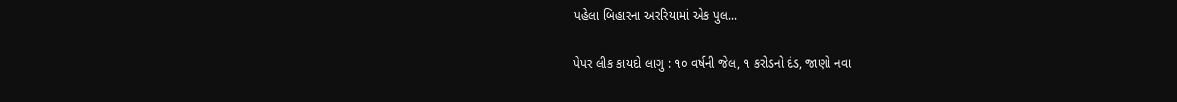પહેલા બિહારના અરરિયામાં એક પુલ...

પેપર લીક કાયદો લાગુ : ૧૦ વર્ષની જેલ, ૧ કરોડનો દંડ, જાણો નવા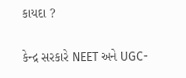કાયદા ?

કેન્દ્ર સરકારે NEET અને UGC-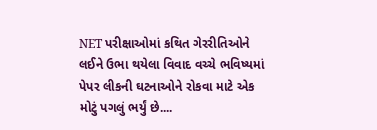NET પરીક્ષાઓમાં કથિત ગેરરીતિઓને લઈને ઉભા થયેલા વિવાદ વચ્ચે ભવિષ્યમાં પેપર લીકની ઘટનાઓને રોકવા માટે એક મોટું પગલું ભર્યું છે....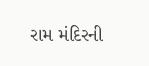રામ મંદિરની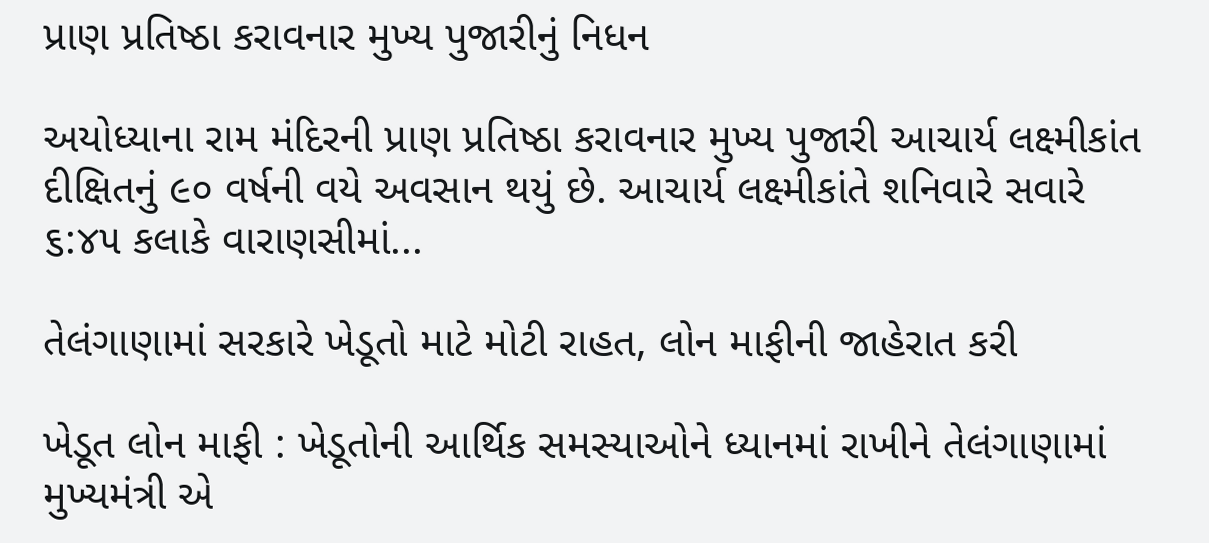પ્રાણ પ્રતિષ્ઠા કરાવનાર મુખ્ય પુજારીનું નિધન

અયોધ્યાના રામ મંદિરની પ્રાણ પ્રતિષ્ઠા કરાવનાર મુખ્ય પુજારી આચાર્ય લક્ષ્મીકાંત દીક્ષિતનું ૯૦ વર્ષની વયે અવસાન થયું છે. આચાર્ય લક્ષ્મીકાંતે શનિવારે સવારે ૬:૪૫ કલાકે વારાણસીમાં...

તેલંગાણામાં સરકારે ખેડૂતો માટે મોટી રાહત, લોન માફીની જાહેરાત કરી

ખેડૂત લોન માફી : ખેડૂતોની આર્થિક સમસ્યાઓને ધ્યાનમાં રાખીને તેલંગાણામાં મુખ્યમંત્રી એ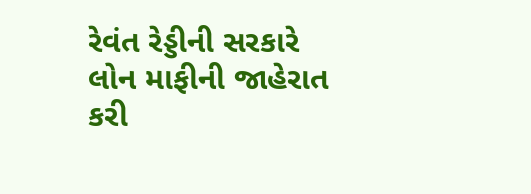રેવંત રેડ્ડીની સરકારે લોન માફીની જાહેરાત કરી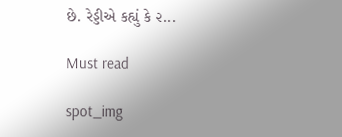છે. રેડ્ડીએ કહ્યું કે ૨...

Must read

spot_img